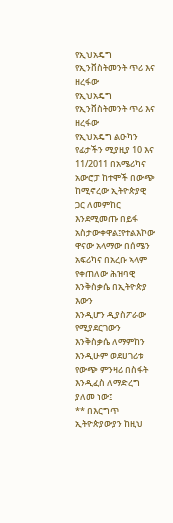የኢህአዴግ የኢንቨስትመንት ጥሪ እና ዘረፋው
የኢህአዴግ የኢንቨስትመንት ጥሪ እና ዘረፋው
የኢህአዴግ ልዑካን የፊታችን ሚያዚያ 10 እና 11/2011 በአሜሪካና አውሮፓ ከተሞች በውጭ ከሚኖረው ኢትዮጵያዊ ጋር ለመምከር
እንደሚመጡ በይፋ አስታውቀዋል፤የተልእኮው ዋናው አላማው በሰሜን አፍሪካና በአረቡ ኣላም የቀጠለው ሕዝባዊ እንቅስቃሴ በኢትዮጵያ እውን
እንዲሆን ዲያስፖራው የሚያደርገውን እንቅስቃሴ ለማምከን እንዲሁም ወደሀገሪቱ የውጭ ምንዛሪ በስፋት እንዲፈስ ለማድረግ ያለመ ነው፤
** በእርግጥ ኢትዮጵያውያን ከዚህ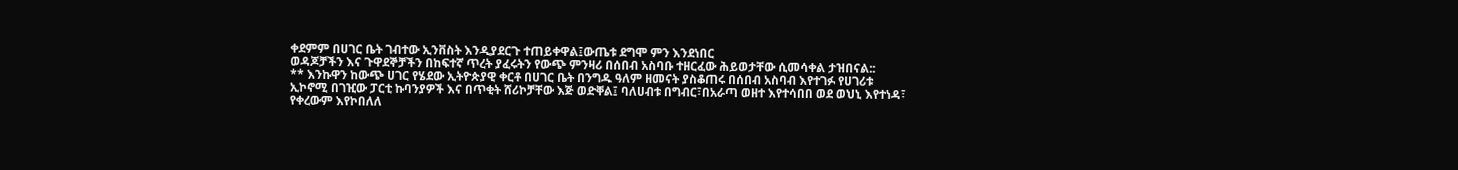ቀደምም በሀገር ቤት ገብተው ኢንቨስት እንዲያደርጉ ተጠይቀዋል፤ውጤቱ ደግሞ ምን እንደነበር
ወዳጆቻችን እና ጉዋደኞቻችን በከፍተኛ ጥረት ያፈሩትን የውጭ ምንዛሪ በሰበብ አስባቡ ተዘርፈው ሕይወታቸው ሲመሳቀል ታዝበናል::
** እንኩዋን ከውጭ ሀገር የሄደው ኢትዮጵያዊ ቀርቶ በሀገር ቤት በንግዱ ዓለም ዘመናት ያስቆጠሩ በሰበብ አስባብ እየተገፉ የሀገሪቱ
ኢኮኖሚ በገዢው ፓርቲ ኩባንያዎች እና በጥቂት ሸሪኮቻቸው እጅ ወድቐል፤ ባለሀብቱ በግብር፣በአራጣ ወዘተ እየተሳበበ ወደ ወህኒ እየተነዳ፣
የቀረውም እየኮበለለ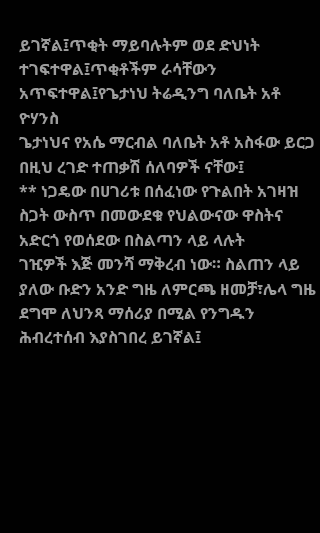ይገኛል፤ጥቂት ማይባሉትም ወደ ድህነት ተገፍተዋል፤ጥቂቶችም ራሳቸውን አጥፍተዋል፤የጌታነህ ትሬዲንግ ባለቤት አቶ ዮሃንስ
ጌታነህና የአሴ ማርብል ባለቤት አቶ አስፋው ይርጋ በዚህ ረገድ ተጠቃሽ ሰለባዎች ናቸው፤
** ነጋዴው በሀገሪቱ በሰፈነው የጉልበት አገዛዝ ስጋት ውስጥ በመውደቁ የህልውናው ዋስትና አድርጎ የወሰደው በስልጣን ላይ ላሉት
ገዢዎች እጅ መንሻ ማቅረብ ነው። ስልጠን ላይ ያለው ቡድን አንድ ግዜ ለምርጫ ዘመቻ፣ሌላ ግዜ ደግሞ ለህንጻ ማሰሪያ በሚል የንግዱን
ሕብረተሰብ እያስገበረ ይገኛል፤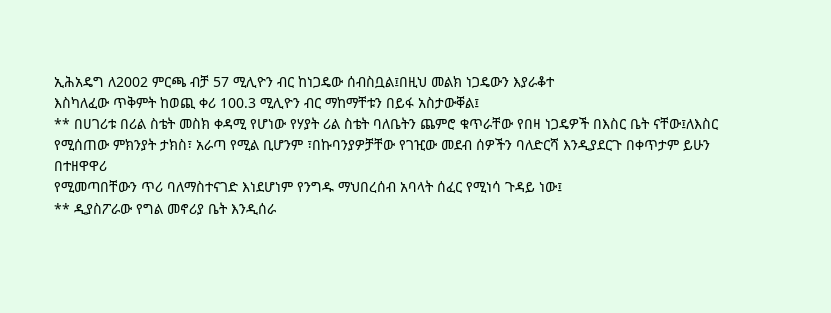ኢሕአዴግ ለ2002 ምርጫ ብቻ 57 ሚሊዮን ብር ከነጋዴው ሰብስቧል፤በዚህ መልክ ነጋዴውን እያራቆተ
እስካለፈው ጥቅምት ከወጪ ቀሪ 100.3 ሚሊዮን ብር ማከማቸቱን በይፋ አስታውቐል፤
** በሀገሪቱ በሪል ስቴት መስክ ቀዳሚ የሆነው የሃያት ሪል ስቴት ባለቤትን ጨምሮ ቁጥራቸው የበዛ ነጋዴዎች በእስር ቤት ናቸው፤ለእስር
የሚሰጠው ምክንያት ታክስ፣ አራጣ የሚል ቢሆንም ፣በኩባንያዎቻቸው የገዢው መደብ ሰዎችን ባለድርሻ እንዲያደርጉ በቀጥታም ይሁን በተዘዋዋሪ
የሚመጣበቸውን ጥሪ ባለማስተናገድ እነደሆነም የንግዱ ማህበረሰብ አባላት ሰፈር የሚነሳ ጉዳይ ነው፤
** ዲያስፖራው የግል መኖሪያ ቤት እንዲሰራ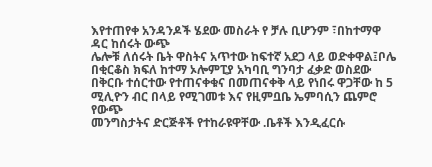እየተጠየቀ አንዳንዶች ሄደው መስራት የ ቻሉ ቢሆንም ፣በከተማዋ ዳር ከሰሩት ውጭ
ሌሎቹ ለሰሩት ቤት ዋስትና አጥተው ከፍተኛ አደጋ ላይ ወድቀዋል፤ቦሌ በቂርቆስ ክፍለ ከተማ ኦሎምፒያ አካባቢ ግንባታ ፈቃድ ወስደው
በቅርቡ ተሰርተው የተጠናቀቁና በመጠናቀቅ ላይ የነበሩ ዋጋቸው ከ 5 ሚሊዮን ብር በላይ የሚገመቱ እና የዚምቧቤ ኤምባሲን ጨምሮ የውጭ
መንግስታትና ድርጅቶች የተከራዩዋቸው .ቤቶች እንዲፈርሱ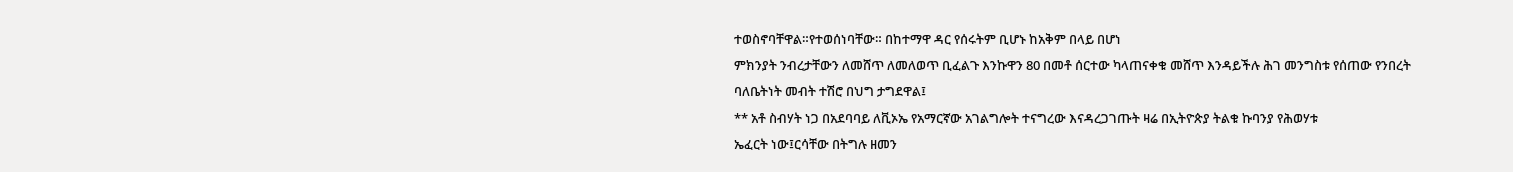ተወስኖባቸዋል።የተወሰነባቸው። በከተማዋ ዳር የሰሩትም ቢሆኑ ከአቅም በላይ በሆነ
ምክንያት ንብረታቸውን ለመሸጥ ለመለወጥ ቢፈልጉ እንኩዋን 80 በመቶ ሰርተው ካላጠናቀቁ መሸጥ እንዳይችሉ ሕገ መንግስቱ የሰጠው የንበረት
ባለቤትነት መብት ተሽሮ በህግ ታግደዋል፤
** አቶ ስብሃት ነጋ በአደባባይ ለቪኦኤ የአማርኛው አገልግሎት ተናግረው እናዳረጋገጡት ዛሬ በኢትዮጵያ ትልቁ ኩባንያ የሕወሃቱ
ኤፈርት ነው፤ርሳቸው በትግሉ ዘመን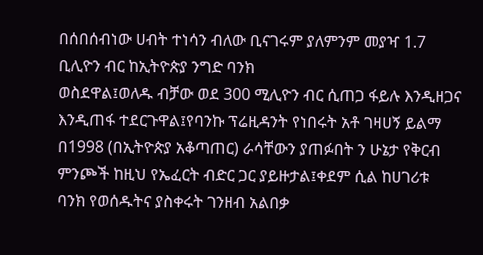በሰበሰብነው ሀብት ተነሳን ብለው ቢናገሩም ያለምንም መያዣ 1.7 ቢሊዮን ብር ከኢትዮጵያ ንግድ ባንክ
ወስደዋል፤ወለዱ ብቻው ወደ 300 ሚሊዮን ብር ሲጠጋ ፋይሉ እንዲዘጋና እንዲጠፋ ተደርጉዋል፤የባንኩ ፕሬዚዳንት የነበሩት አቶ ገዛሀኝ ይልማ
በ1998 (በኢትዮጵያ አቆጣጠር) ራሳቸውን ያጠፉበት ን ሁኔታ የቅርብ ምንጮች ከዚህ የኤፈርት ብድር ጋር ያይዙታል፤ቀደም ሲል ከሀገሪቱ
ባንክ የወሰዱትና ያስቀሩት ገንዘብ አልበቃ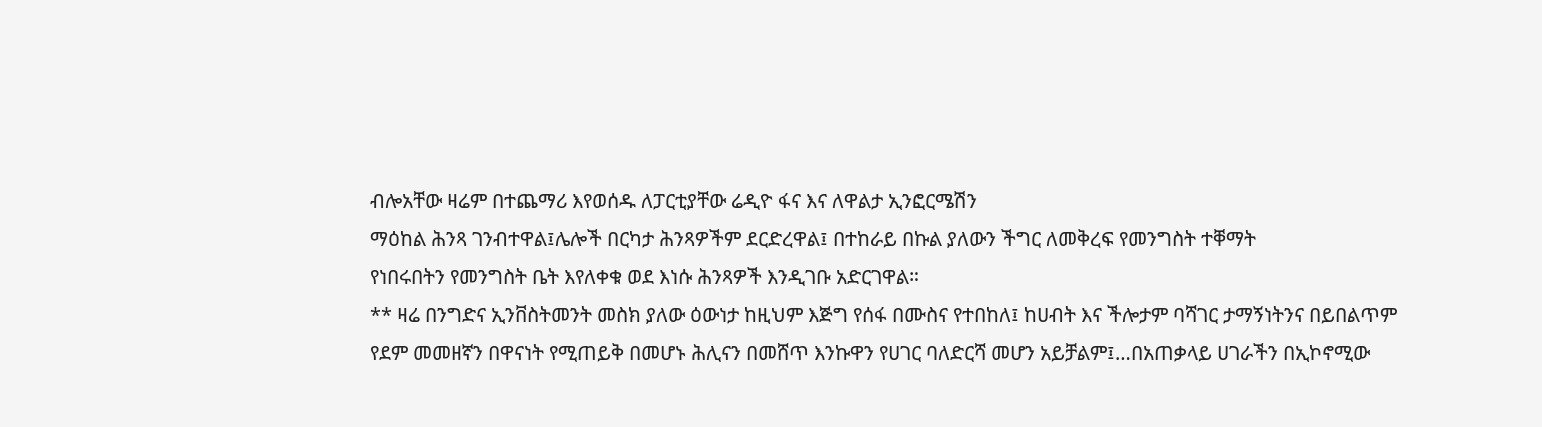ብሎአቸው ዛሬም በተጨማሪ እየወሰዱ ለፓርቲያቸው ሬዲዮ ፋና እና ለዋልታ ኢንፎርሜሽን
ማዕከል ሕንጻ ገንብተዋል፤ሌሎች በርካታ ሕንጻዎችም ደርድረዋል፤ በተከራይ በኩል ያለውን ችግር ለመቅረፍ የመንግስት ተቐማት
የነበሩበትን የመንግስት ቤት እየለቀቁ ወደ እነሱ ሕንጻዎች እንዲገቡ አድርገዋል።
** ዛሬ በንግድና ኢንቨስትመንት መስክ ያለው ዕውነታ ከዚህም እጅግ የሰፋ በሙስና የተበከለ፤ ከሀብት እና ችሎታም ባሻገር ታማኝነትንና በይበልጥም
የደም መመዘኛን በዋናነት የሚጠይቅ በመሆኑ ሕሊናን በመሸጥ እንኩዋን የሀገር ባለድርሻ መሆን አይቻልም፤…በአጠቃላይ ሀገራችን በኢኮኖሚው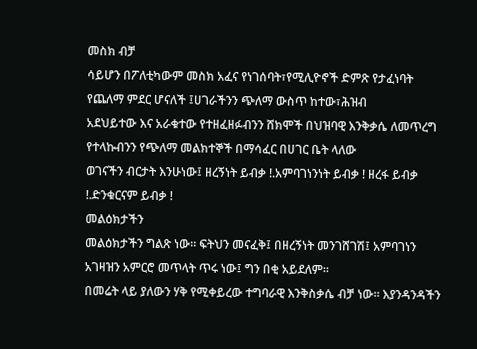መስክ ብቻ
ሳይሆን በፖለቲካውም መስክ አፈና የነገሰባት፣የሚሊዮኖች ድምጽ የታፈነባት የጨለማ ምደር ሆናለች ፤ሀገራችንን ጭለማ ውስጥ ከተው፣ሕዝብ
አደህይተው እና አራቁተው የተዘፈዘፉብንን ሸክሞች በህዝባዊ እንቅቃሴ ለመጥረግ የተላኩብንን የጭለማ መልክተኞች በማሳፈር በሀገር ቤት ላለው
ወገናችን ብርታት እንሁነው፤ ዘረኝነት ይብቃ !.አምባገነንነት ይብቃ ! ዘረፋ ይብቃ !.ድንቁርናም ይብቃ !
መልዕክታችን
መልዕክታችን ግልጽ ነው። ፍትህን መናፈቅ፤ በዘረኝነት መንገሸገሽ፤ አምባገነን አገዛዝን አምርሮ መጥላት ጥሩ ነው፤ ግን በቂ አይደለም።
በመሬት ላይ ያለውን ሃቅ የሚቀይረው ተግባራዊ እንቅስቃሴ ብቻ ነው። እያንዳንዳችን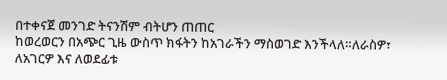በተቀናጀ መንገድ ትናንሽም ብትሆን ጠጠር
ከወረወርን በአጭር ጊዜ ውስጥ ክፋትን ከአገራችን ማስወገድ እንችላለ።ለራስዎ፣ ለአገርዎ እና ለወደፊቱ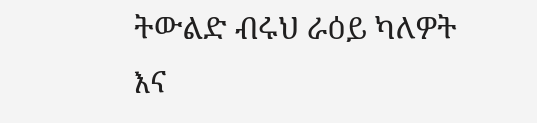ትውልድ ብሩህ ራዕይ ካለዎት
እና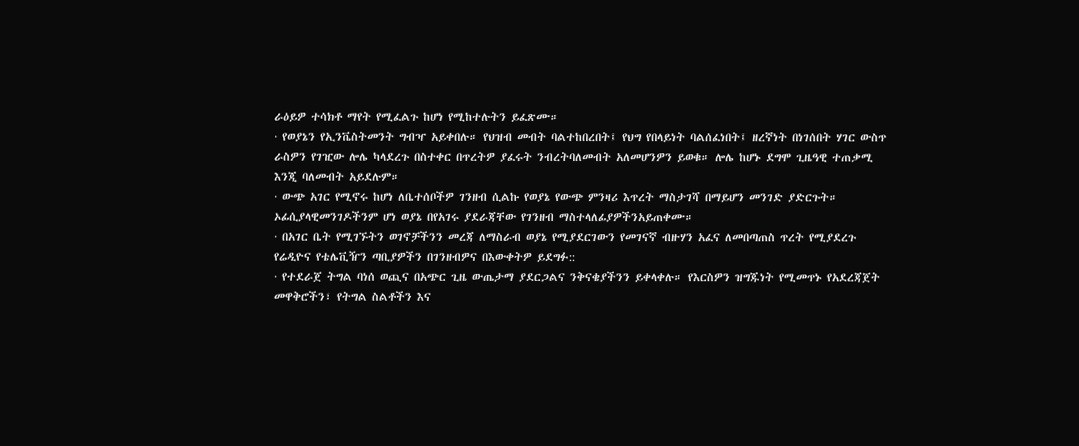ራዕይዎ ተሳክቶ ማየት የሚፈልጉ ከሆነ የሚከተሉትን ይፈጽሙ።
· የወያኔን የኢንቬስትመንት ግብዣ አይቀበሉ። የህዝብ መብት ባልተከበረበት፤ የህግ የበላይነት ባልሰፈነበት፤ ዘረኛነት በነገሰበት ሃገር ውስጥ
ራስዎን የገዢው ሎሌ ካላደረጉ በስተቀር በጥረትዎ ያፈሩት ንብረትባለመብት አለመሆንዎን ይወቁ። ሎሌ ከሆኑ ደግሞ ጊዜዓዊ ተጠቃሚ
እንጂ ባለመብት አይደሉም።
· ውጭ አገር የሚኖሩ ከሆነ ለቤተሰቦችዎ ገንዘብ ሲልኩ የወያኔ የውጭ ምንዛሪ እጥረት ማስታገሻ በማይሆን መንገድ ያድርጉት።
ኦፊሲያላዊመንገዶችንም ሆነ ወያኔ በየአገሩ ያደራጃቸው የገንዘብ ማስተላለፊያዎችንአይጠቀሙ።
· በአገር ቤት የሚገኙትን ወገኖቻችንን መረጃ ለማስራብ ወያኔ የሚያደርገውን የመገናኛ ብዙሃን አፈና ለመበጣጠስ ጥረት የሚያደረጉ
የሬዲዮና የቴሌቪዥን ጣቢያዎችን በገንዘብዎና በእውቀትዎ ይደግፉ::
· የተደራጀ ትግል ባነሰ ወጪና በአጭር ጊዜ ውጤታማ ያደርጋልና ንቅናቄያችንን ይቀላቀሉ። የእርስዎን ዝግጁነት የሚመጥኑ የአደረጃጀት
መዋቅሮችን፣ የትግል ስልቶችን እና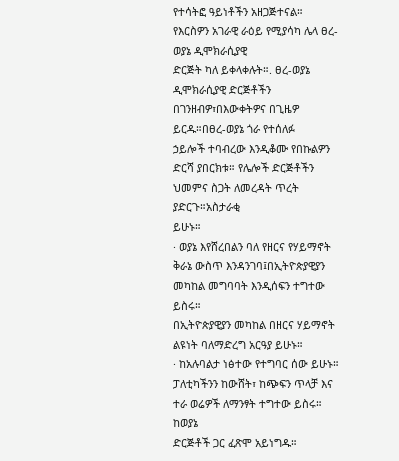የተሳትፎ ዓይነቶችን አዘጋጅተናል። የእርስዎን አገራዊ ራዕይ የሚያሳካ ሌላ ፀረ-ወያኔ ዲሞክራሲያዊ
ድርጅት ካለ ይቀላቀሉት።. ፀረ-ወያኔ ዲሞክራሲያዊ ድርጅቶችን በገንዘብዎ፣በእውቀትዎና በጊዜዎ ይርዱ።በፀረ-ወያኔ ጎራ የተሰለፉ
ኃይሎች ተባብረው እንዲቆሙ የበኩልዎን ድርሻ ያበርክቱ። የሌሎች ድርጅቶችን ህመምና ስጋት ለመረዳት ጥረት ያድርጉ።አስታራቂ
ይሁኑ።
· ወያኔ እየሸረበልን ባለ የዘርና የሃይማኖት ቅራኔ ውስጥ እንዳንገባ፤በኢትዮጵያዊያን መካከል መግባባት እንዲሰፍን ተግተው ይስሩ።
በኢትዮጵያዊያን መካከል በዘርና ሃይማኖት ልዩነት ባለማድረግ አርዓያ ይሁኑ።
· ከአሉባልታ ነፅተው የተግባር ሰው ይሁኑ። ፓለቲካችንን ከውሸት፣ ከጭፍን ጥላቻ እና ተራ ወሬዎች ለማንፃት ተግተው ይስሩ። ከወያኔ
ድርጅቶች ጋር ፈጽሞ አይነግዱ።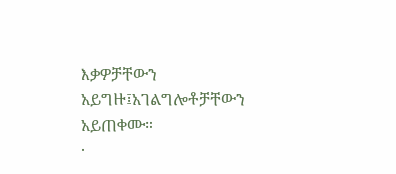እቃዎቻቸውን አይግዙ፤አገልግሎቶቻቸውን አይጠቀሙ።
·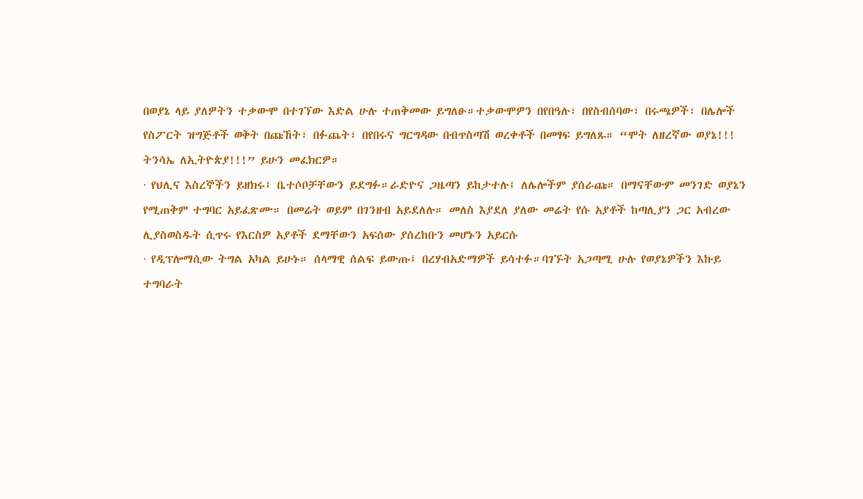በወያኔ ላይ ያለዎትን ተቃውሞ በተገኘው እድል ሁሉ ተጠቅመው ይግለፁ።ተቃውሞዎን በየበዓሉ፣ በየስብሰባው፣ በሩጫዎች፣ በሌሎች
የስፖርት ዝግጅቶች ወቅት በጩኸት፣ በፉጨት፣ በየበሩና ግርግዳው በብጥስጣሽ ወረቀቶች በመፃፍ ይግለጹ። “ሞት ለዘረኛው ወያኔ!!!
ትንሳኤ ለኢትዮጵያ!!!” ይሁን መፈክርዎ።
· የህሊና እስረኞችን ይዘክሩ፤ ቤተሶቦቻቸውን ይደግፉ።ራድዮና ጋዜጣን ይከታተሉ፤ ለሌሎችም ያሰራጩ። በማናቸውም መንገድ ወያኔን
የሚጠቅም ተግባር አይፈጽሙ። በመሬት ወይም በገንዘብ አይደለሉ። መለስ እያደለ ያለው መሬት የሱ አያቶች ከጣሊያን ጋር አብረው
ሊያስወስዱት ሲጥሩ የእርስዎ አያቶች ደማቸውን አፍሰው ያሰረከቡን መሆኑን አይርሱ
· የዲፕሎማሲው ትግል አካል ይሁኑ። ሰላማዊ ሰልፍ ይውጡ፤ በረሃብአድማዎች ይሳተፉ።ባገኙት አጋጣሚ ሁሉ የወያኔዎችን እኩይ
ተግባራት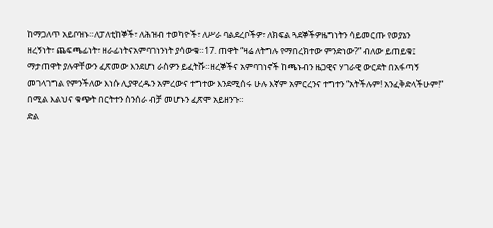ከማጋለጥ አይቦዝኑ።ለፓለቲከኞች፣ ለሕዝብ ተወካዮች፣ ለሥራ ባልደረቦችዎ፣ ለክፍል ጓደኞችዎዜግነትን ሳይመርጡ የወያኔን
ዘረኝነት፣ ጨፍጫፊነት፣ ዘራፊነትናአምባገነንነት ያሳውቁ።17. ጠዋት “ዛሬ ለትግሉ የማበረክተው ምንድነው?” ብለው ይጠይቁ፤
ማታጠዋት ያሉዋቸውን ፈጽመው እንደሆነ ራስዎን ይፈትሹ።ዘረኞችና አምባገነኖች ከጫኑብን ዜጋዊና ሃገራዊ ውርደት በአፋጣኝ
መገላገግል የምንችለው እነሱ ሊያዋረዱን አምረውና ተግተው እንደሚሰሩ ሁሉ እኛም አምርረንና ተግተን “አትችሉም! አንፈቅድላችሁም!”
በሚል እልህና ቁጭት በርትተን ስንሰራ ብቻ መሆኑን ፈጽሞ አይዘንጉ።
ድል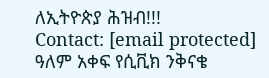ለኢትዮጵያ ሕዝብ!!!
Contact: [email protected]
ዓለም አቀፍ የሲቪክ ንቅናቄ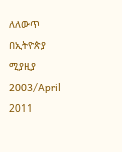ለለውጥ በኢትዮጵያ ሚያዚያ 2003/April 2011